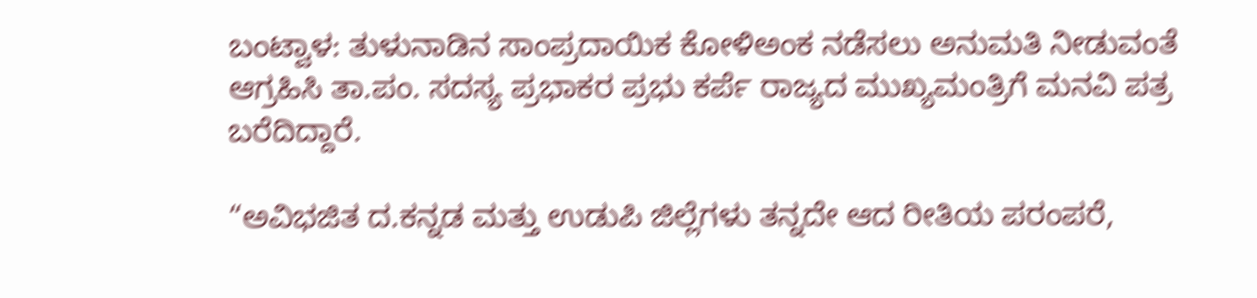ಬಂಟ್ವಾಳ: ತುಳುನಾಡಿನ ಸಾಂಪ್ರದಾಯಿಕ ಕೋಳಿಅಂಕ ನಡೆಸಲು ಅನುಮತಿ ನೀಡುವಂತೆ ಆಗ್ರಹಿಸಿ ತಾ.ಪಂ. ಸದಸ್ಯ ಪ್ರಭಾಕರ ಪ್ರಭು ಕರ್ಪೆ ರಾಜ್ಯದ ಮುಖ್ಯಮಂತ್ರಿಗೆ ಮನವಿ ಪತ್ರ ಬರೆದಿದ್ದಾರೆ.

“ಅವಿಭಜಿತ ದ.ಕನ್ನಡ ಮತ್ತು ಉಡುಪಿ ಜಿಲ್ಲೆಗಳು ತನ್ನದೇ ಆದ ರೀತಿಯ ಪರಂಪರೆ,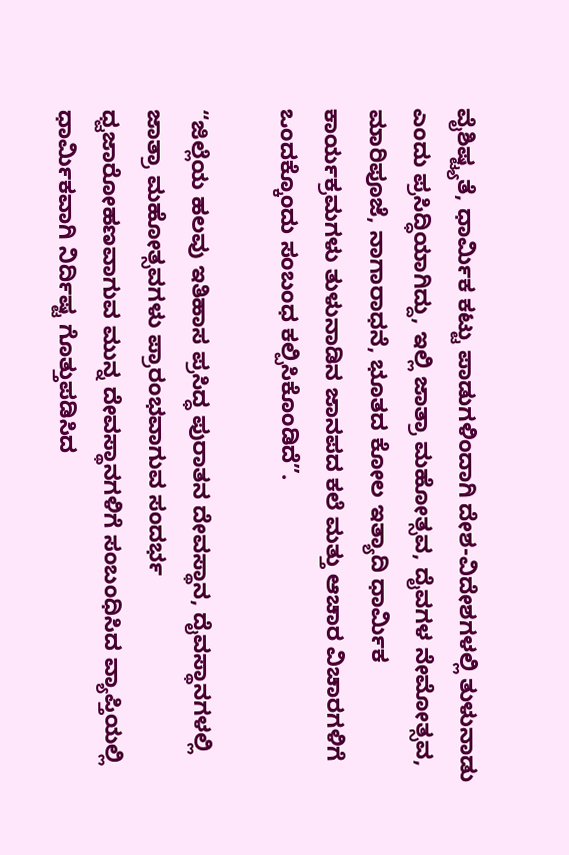ವೈಶಿಷ್ಟ್ಯತೆ, ಧಾರ್ಮಿಕ ಕಟ್ಟು ಪಾಡುಗಳಿಂದಾಗಿ ದೇಶ-ವಿದೇಶಗಳಲ್ಲಿ ತುಳುನಾಡು ಎಂದು ಪ್ರಸಿದ್ಧಿಯಾಗಿದ್ದು, ಇಲ್ಲಿ ಜಾತ್ರಾ ಮಹೋತ್ಸವ, ದೈವಗಳ ನೇಮೋತ್ಸವ, ಮಾರಿಪೂಜೆ, ನಾಗಾರಾಧನೆ, ಭೂತದ ಕೋಲ ಇತ್ಯಾದಿ ಧಾರ್ಮಿಕ ಕಾರ್ಯಕ್ರಮಗಳು ತುಳುನಾಡಿನ ಜಾನಪದ ಕಲೆ ಮತ್ತು ಆಚಾರ ವಿಚಾರಗಳಿಗೆ ಒಂದಕ್ಕೊಂದು ಸಂಬಂಧ ಕಲ್ಪಿಸಿಕೊಂಡಿದೆ”.

“ಜಿಲ್ಲೆಯ ಹಲವು ಇತಿಹಾಸ ಪ್ರಸಿದ್ಧ ಪುರಾತನ ದೇವಸ್ಥಾನ, ದೈವಸ್ಥಾನಗಳಲ್ಲಿ ಜಾತ್ರಾ ಮಹೋತ್ಸವಗಳು ಪ್ರಾರಂಭವಾಗುವ ಸಂದರ್ಭ ಧ್ವಜಾರೋಹಣವಾಗುವ ಮುನ್ನ ದೇವಸ್ಥಾನಗಳಿಗೆ ಸಂಬಂಧಿಸಿದ ವ್ಯಾಪ್ತಿಯಲ್ಲಿ ಧಾರ್ಮಿಕವಾಗಿ ನಿರ್ದಿಷ್ಟ ಗೊತ್ತುಪಡಿಸಿದ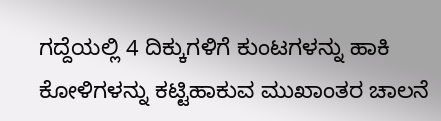ಗದ್ದೆಯಲ್ಲಿ 4 ದಿಕ್ಕುಗಳಿಗೆ ಕುಂಟಗಳನ್ನು ಹಾಕಿ ಕೋಳಿಗಳನ್ನು ಕಟ್ಟಿಹಾಕುವ ಮುಖಾಂತರ ಚಾಲನೆ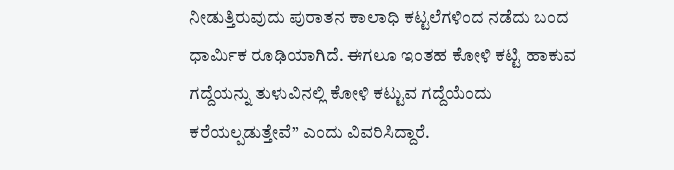ನೀಡುತ್ತಿರುವುದು ಪುರಾತನ ಕಾಲಾಧಿ ಕಟ್ಟಲೆಗಳಿಂದ ನಡೆದು ಬಂದ ಧಾರ್ಮಿಕ ರೂಢಿಯಾಗಿದೆ. ಈಗಲೂ ಇಂತಹ ಕೋಳಿ ಕಟ್ಟಿ ಹಾಕುವ ಗದ್ದೆಯನ್ನು ತುಳುವಿನಲ್ಲಿ ಕೋಳಿ ಕಟ್ಟುವ ಗದ್ದೆಯೆಂದು ಕರೆಯಲ್ಪಡುತ್ತೇವೆ” ಎಂದು ವಿವರಿಸಿದ್ದಾರೆ.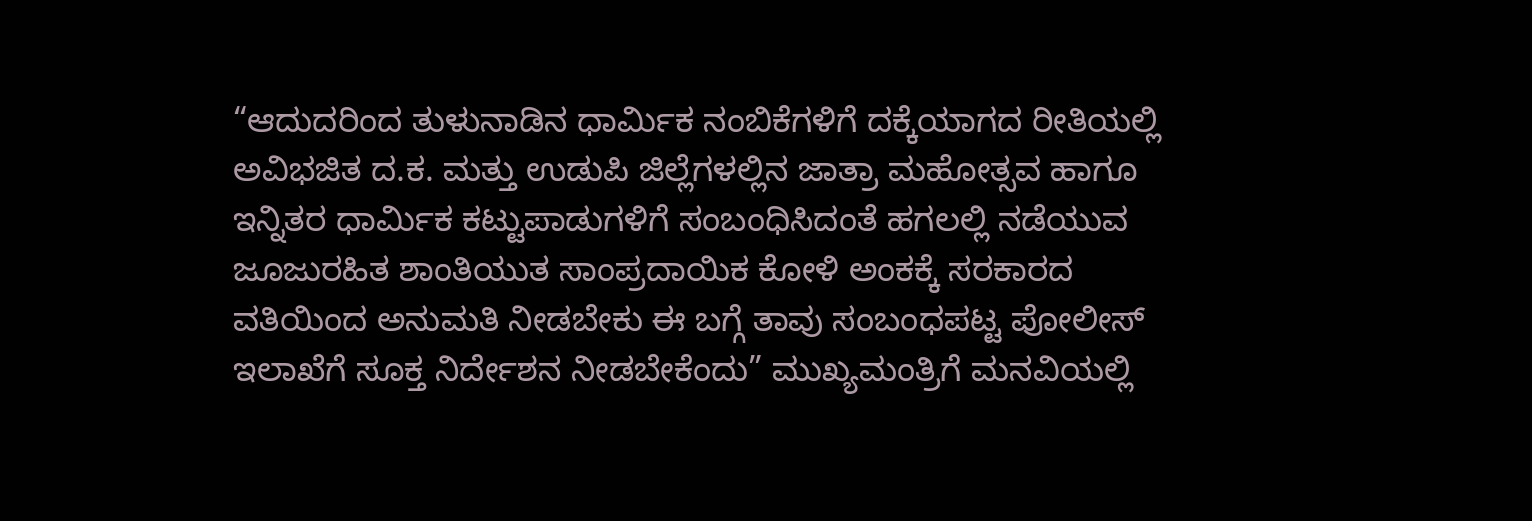“ಆದುದರಿಂದ ತುಳುನಾಡಿನ ಧಾರ್ಮಿಕ ನಂಬಿಕೆಗಳಿಗೆ ದಕ್ಕೆಯಾಗದ ರೀತಿಯಲ್ಲಿ ಅವಿಭಜಿತ ದ.ಕ. ಮತ್ತು ಉಡುಪಿ ಜಿಲ್ಲೆಗಳಲ್ಲಿನ ಜಾತ್ರಾ ಮಹೋತ್ಸವ ಹಾಗೂ ಇನ್ನಿತರ ಧಾರ್ಮಿಕ ಕಟ್ಟುಪಾಡುಗಳಿಗೆ ಸಂಬಂಧಿಸಿದಂತೆ ಹಗಲಲ್ಲಿ ನಡೆಯುವ ಜೂಜುರಹಿತ ಶಾಂತಿಯುತ ಸಾಂಪ್ರದಾಯಿಕ ಕೋಳಿ ಅಂಕಕ್ಕೆ ಸರಕಾರದ ವತಿಯಿಂದ ಅನುಮತಿ ನೀಡಬೇಕು ಈ ಬಗ್ಗೆ ತಾವು ಸಂಬಂಧಪಟ್ಟ ಪೋಲೀಸ್ ಇಲಾಖೆಗೆ ಸೂಕ್ತ ನಿರ್ದೇಶನ ನೀಡಬೇಕೆಂದು” ಮುಖ್ಯಮಂತ್ರಿಗೆ ಮನವಿಯಲ್ಲಿ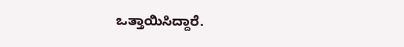ಒತ್ತಾಯಿಸಿದ್ದಾರೆ.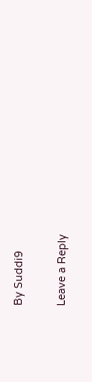By Suddi9

Leave a Reply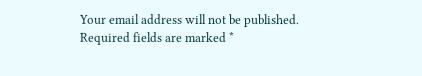Your email address will not be published. Required fields are marked *